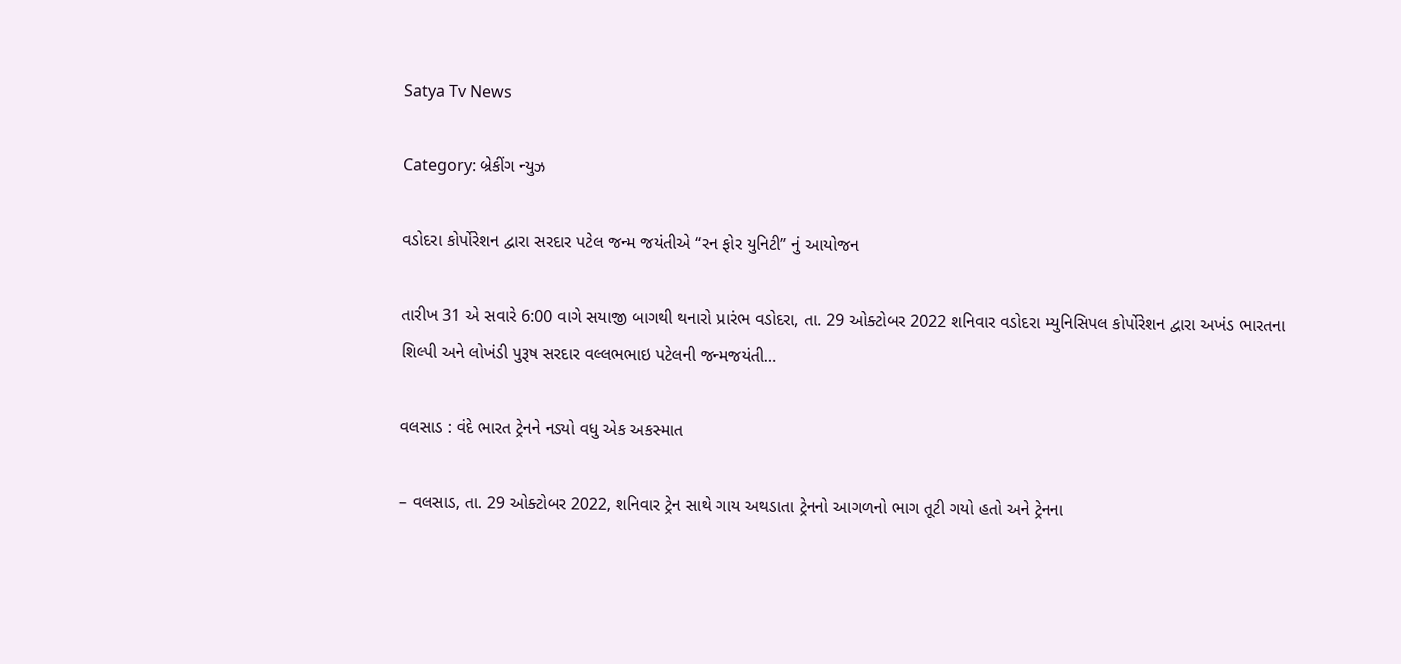Satya Tv News

Category: બ્રેકીંગ ન્યુઝ

વડોદરા કોર્પોરેશન દ્વારા સરદાર પટેલ જન્મ જયંતીએ “રન ફોર યુનિટી” નું આયોજન

તારીખ 31 એ સવારે 6:00 વાગે સયાજી બાગથી થનારો પ્રારંભ વડોદરા, તા. 29 ઓક્ટોબર 2022 શનિવાર વડોદરા મ્યુનિસિપલ કોર્પોરેશન દ્વારા અખંડ ભારતના શિલ્પી અને લોખંડી પુરૂષ સરદાર વલ્લભભાઇ પટેલની જન્મજયંતી…

વલસાડ : વંદે ભારત ટ્રેનને નડ્યો વધુ એક અકસ્માત

– વલસાડ, તા. 29 ઓક્ટોબર 2022, શનિવાર ટ્રેન સાથે ગાય અથડાતા ટ્રેનનો આગળનો ભાગ તૂટી ગયો હતો અને ટ્રેનના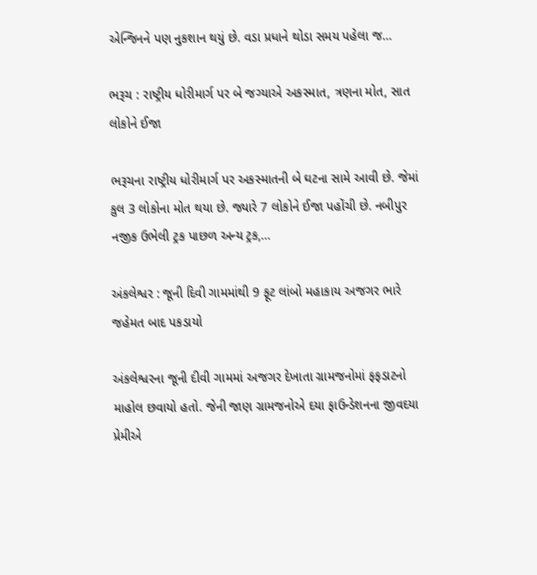એન્જિનને પણ નુકશાન થયું છે. વડા પ્રધાને થોડા સમય પહેલા જ…

ભરૂચ : રાષ્ટ્રીય ધોરીમાર્ગ પર બે જગ્યાએ અકસ્માત, ત્રણના મોત, સાત લોકોને ઈજા

ભરૂચના રાષ્ટ્રીય ધોરીમાર્ગ પર અકસ્માતની બે ઘટના સામે આવી છે. જેમાં કુલ 3 લોકોના મોત થયા છે. જ્યારે 7 લોકોને ઈજા પહોંચી છે. નબીપુર નજીક ઉભેલી ટ્રક પાછળ અન્ય ટ્રક,…

અંકલેશ્વર : જૂની દિવી ગામમાંથી 9 ફૂટ લાંબો મહાકાય અજગર ભારે જહેમત બાદ પકડાયો

અંકલેશ્વરના જૂની દીવી ગામમાં અજગર દેખાતા ગ્રામજનોમાં ફફડાટનો માહોલ છવાયો હતો. જેની જાણ ગ્રામજનોએ દયા ફાઉન્ડેશનના જીવદયા પ્રેમીએ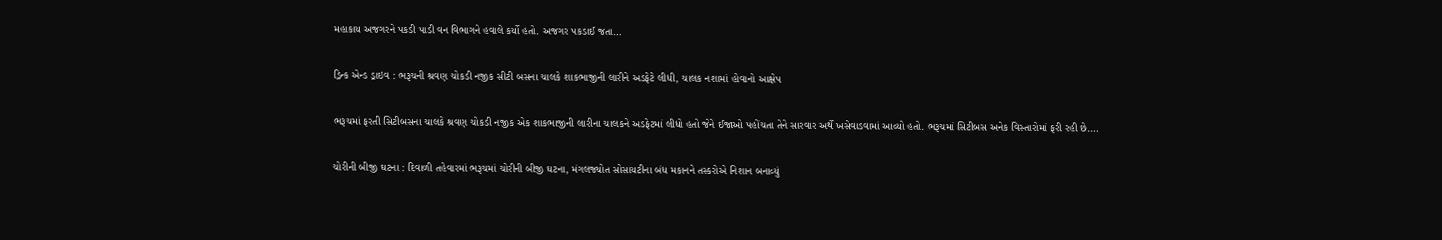મહાકાય અજગરને પકડી પાડી વન વિભાગને હવાલે કર્યો હતો. અજગર પકડાઈ જતા…

ડ્રિન્ક એન્ડ ડ્રાઇવ : ભરૂચની શ્રવણ ચોકડી નજીક સીટી બસના ચાલકે શાકભાજીની લારીને અડફેટે લીધી, ચાલક નશામાં હોવાનો આક્ષેપ

ભરૂચમાં ફરતી સિટીબસના ચાલકે શ્રવણ ચોકડી નજીક એક શાકભાજીની લારીના ચાલકને અડફેટમાં લીધો હતો જેને ઈજાઓ પહોંચતા તેને સારવાર અર્થે ખસેવાડવામાં આવ્યો હતો. ભરૂચમાં સિટીબસ અનેક વિસ્તારોમાં ફરી રહી છે.…

ચોરીની બીજી ઘટના : દિવાળી તહેવારમાં ભરૂચમાં ચોરીની બીજી ઘટના, મંગલજ્યોત સોસાયટીના બંધ મકાનને તસ્કરોએ નિશાન બનાવ્યું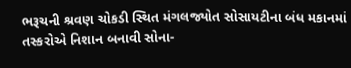ભરૂચની શ્રવણ ચોકડી સ્થિત મંગલજ્યોત સોસાયટીના બંધ મકાનમાં તસ્કરોએ નિશાન બનાવી સોના-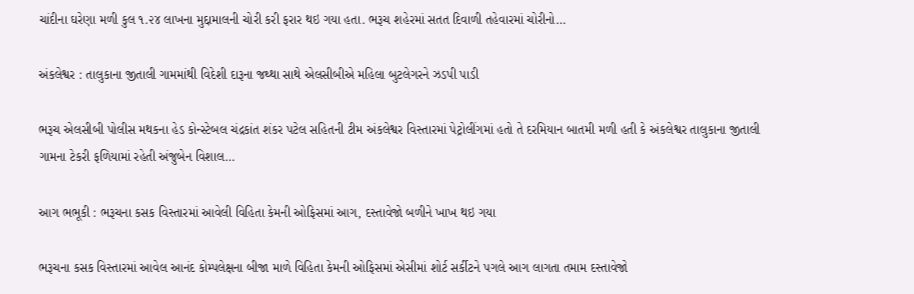ચાંદીના ઘરેણા મળી કુલ ૧.૨૪ લાખના મુદ્દામાલની ચોરી કરી ફરાર થઇ ગયા હતા. ભરૂચ શહેરમાં સતત દિવાળી તહેવારમાં ચોરીનો…

અંકલેશ્વર : તાલુકાના જીતાલી ગામમાંથી વિદેશી દારૂના જથ્થા સાથે એલસીબીએ મહિલા બુટલેગરને ઝડપી પાડી

ભરૂચ એલસીબી પોલીસ મથકના હેડ કોન્સ્ટેબલ ચંદ્રકાંત શંકર પટેલ સહિતની ટીમ અંકલેશ્વર વિસ્તારમાં પેટ્રોલીંગમાં હતો તે દરમિયાન બાતમી મળી હતી કે અંકલેશ્વર તાલુકાના જીતાલી ગામના ટેકરી ફળિયામાં રહેતી અંજુબેન વિશાલ…

આગ ભભૂકી : ભરૂચના કસક વિસ્તારમાં આવેલી વિહિતા કેમની ઓફિસમાં આગ, દસ્તાવેજો બળીને ખાખ થઇ ગયા

ભરૂચના કસક વિસ્તારમાં આવેલ આનંદ કોમ્પલેક્ષના બીજા માળે વિહિતા કેમની ઓફિસમાં એસીમાં શોર્ટ સર્કીટને પગલે આગ લાગતા તમામ દસ્તાવેજો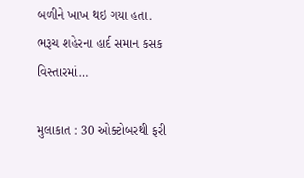બળીને ખાખ થઇ ગયા હતા. ભરૂચ શહેરના હાર્દ સમાન કસક વિસ્તારમાં…

મુલાકાત : 30 ઓક્ટોબરથી ફરી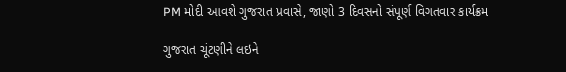PM મોદી આવશે ગુજરાત પ્રવાસે, જાણો 3 દિવસનો સંપૂર્ણ વિગતવાર કાર્યક્રમ

ગુજરાત ચૂંટણીને લઇને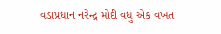વડાપ્રધાન નરેન્દ્ર મોદી વધુ એક વખત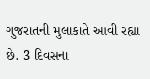ગુજરાતની મુલાકાતે આવી રહ્યા છે. 3 દિવસના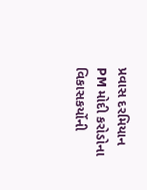પ્રવાસ દરમિયાન PM મોદી કરોડોના વિકાસકર્યોની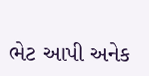ભેટ આપી અનેક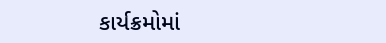કાર્યક્રમોમાં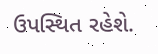ઉપસ્થિત રહેશે.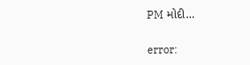PM મોદી…

error: